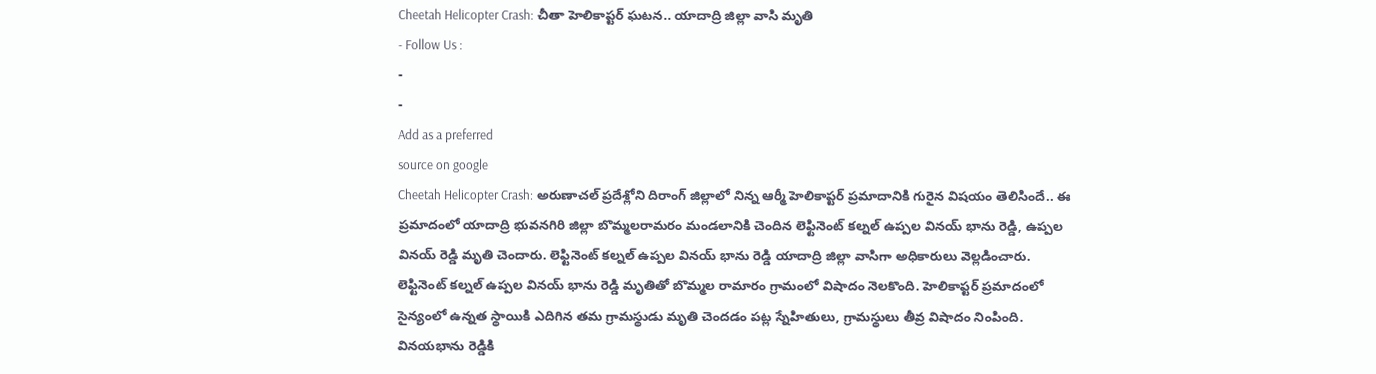Cheetah Helicopter Crash: చీతా హెలికాప్టర్ ఘటన.. యాదాద్రి జిల్లా వాసి మృతి
- Follow Us :
-
-
Add as a preferred
source on google
Cheetah Helicopter Crash: అరుణాచల్ ప్రదేశ్లోని దిరాంగ్ జిల్లాలో నిన్న ఆర్మీ హెలికాప్టర్ ప్రమాదానికి గురైన విషయం తెలిసిందే.. ఈ ప్రమాదంలో యాదాద్రి భువనగిరి జిల్లా బొమ్మలరామరం మండలానికి చెందిన లెఫ్టినెంట్ కల్నల్ ఉప్పల వినయ్ భాను రెడ్డి, ఉప్పల వినయ్ రెడ్డి మృతి చెందారు. లెఫ్టినెంట్ కల్నల్ ఉప్పల వినయ్ భాను రెడ్డి యాదాద్రి జిల్లా వాసిగా అధికారులు వెల్లడించారు. లెఫ్టినెంట్ కల్నల్ ఉప్పల వినయ్ భాను రెడ్డి మృతితో బొమ్మల రామారం గ్రామంలో విషాదం నెలకొంది. హెలికాప్టర్ ప్రమాదంలో సైన్యంలో ఉన్నత స్థాయికి ఎదిగిన తమ గ్రామస్థుడు మృతి చెందడం పట్ల స్నేహితులు, గ్రామస్థులు తీవ్ర విషాదం నింపింది. వినయభాను రెడ్డికి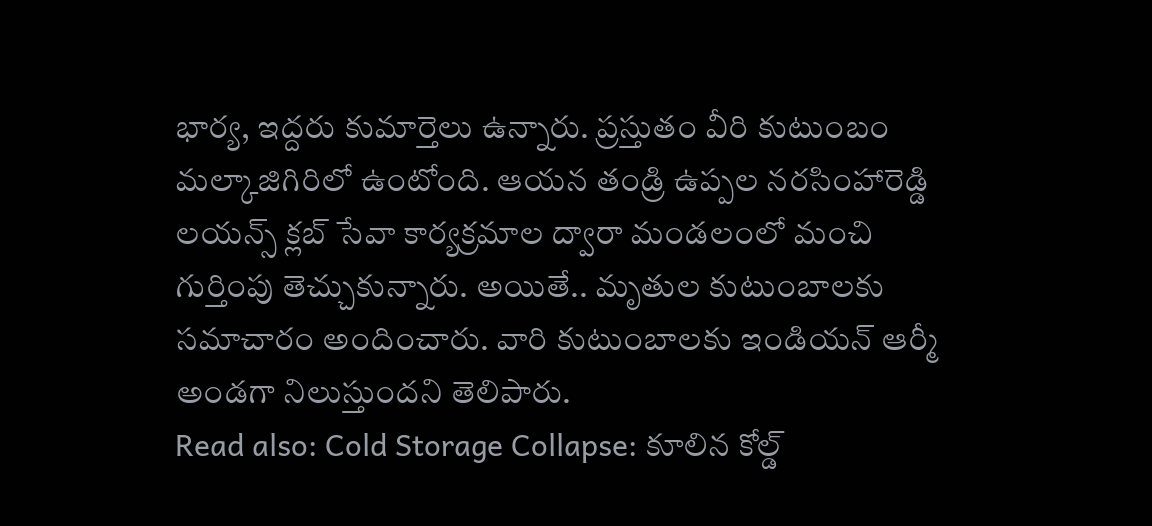భార్య, ఇద్దరు కుమార్తెలు ఉన్నారు. ప్రస్తుతం వీరి కుటుంబం మల్కాజిగిరిలో ఉంటోంది. ఆయన తండ్రి ఉప్పల నరసింహారెడ్డి లయన్స్ క్లబ్ సేవా కార్యక్రమాల ద్వారా మండలంలో మంచి గుర్తింపు తెచ్చుకున్నారు. అయితే.. మృతుల కుటుంబాలకు సమాచారం అందించారు. వారి కుటుంబాలకు ఇండియన్ ఆర్మీ అండగా నిలుస్తుందని తెలిపారు.
Read also: Cold Storage Collapse: కూలిన కోల్డ్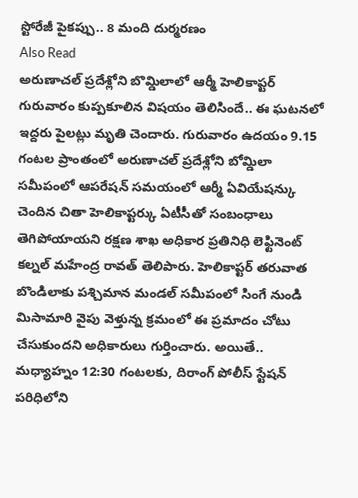స్టోరేజీ పైకప్పు.. 8 మంది దుర్మరణం
Also Read
అరుణాచల్ ప్రదేశ్లోని బొమ్డిలాలో ఆర్మీ హెలికాప్టర్ గురువారం కుప్పకూలిన విషయం తెలిసిందే.. ఈ ఘటనలో ఇద్దరు పైలట్లు మృతి చెందారు. గురువారం ఉదయం 9.15 గంటల ప్రాంతంలో అరుణాచల్ ప్రదేశ్లోని బోమ్డిలా సమీపంలో ఆపరేషన్ సమయంలో ఆర్మీ ఏవియేషన్కు చెందిన చితా హెలికాప్టర్కు ఏటీసీతో సంబంధాలు తెగిపోయాయని రక్షణ శాఖ అధికార ప్రతినిధి లెఫ్టినెంట్ కల్నల్ మహేంద్ర రావత్ తెలిపారు. హెలికాప్టర్ తరువాత బొండిలాకు పశ్చిమాన మండల్ సమీపంలో సింగే నుండి మిసామారి వైపు వెళ్తున్న క్రమంలో ఈ ప్రమాదం చోటు చేసుకుందని అధికారులు గుర్తించారు. అయితే.. మధ్యాహ్నం 12:30 గంటలకు, దిరాంగ్ పోలీస్ స్టేషన్ పరిధిలోని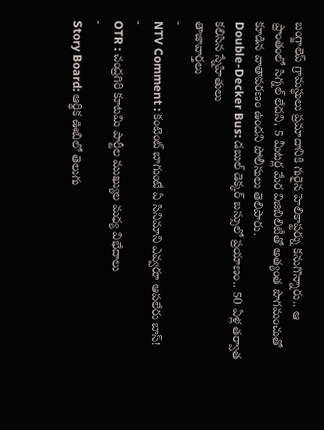బంగ్జాలెప్ గ్రామస్థులు ప్రమాదానికి గురైన హెలికాప్టర్ను కనుగొన్నారు.. ఆ ప్రాంతంలో సిగ్నల్ లేదని, 5 మీటర్ల మేర విజిబిలిటీతో అత్యంత పొగమంచుతో కూడిన వాతావరణం ఉందని పోలీసులు తెలిపారు.
Double-Decker Bus: డబుల్ డెక్కర్ బస్సులో ప్రయాణం.. 50 ఏళ్ల తర్వాత కలిసిన స్నేహితులు
తాజావార్తలు
-
NTV Comment : కంటెంట్ బాగుంటే ఏ సినిమాని ఎవ్వరూ ఆపలేరు బాస్!
-
OTR : చంద్రగిరి కూటమి పార్టీల ముఖ్యుల మధ్య విభేదాలు
-
Story Board: ఆర్థిక ఊబిలో తెలుగు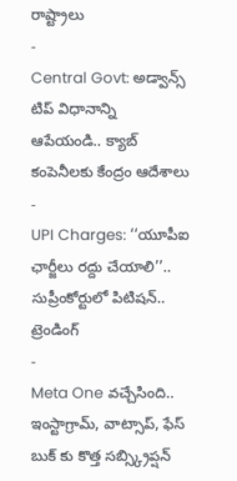రాష్ట్రాలు
-
Central Govt: అడ్వాన్స్ టిప్ విధానాన్ని ఆపేయండి.. క్యాబ్ కంపెనీలకు కేంద్రం ఆదేశాలు
-
UPI Charges: ‘‘యూపీఐ ఛార్జీలు రద్దు చేయాలి’’.. సుప్రీంకోర్టులో పిటిషన్..
ట్రెండింగ్
-
Meta One వచ్చేసింది.. ఇంస్టాగ్రామ్, వాట్సాప్, ఫేస్ బుక్ కు కొత్త సబ్స్క్రిప్షన్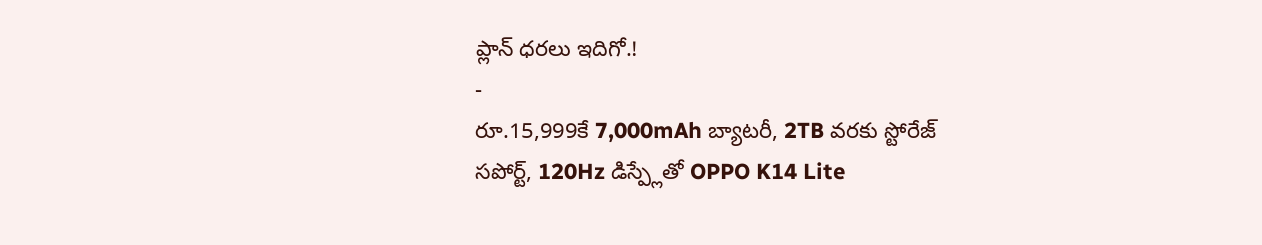ప్లాన్ ధరలు ఇదిగో.!
-
రూ.15,999కే 7,000mAh బ్యాటరీ, 2TB వరకు స్టోరేజ్ సపోర్ట్, 120Hz డిస్ప్లేతో OPPO K14 Lite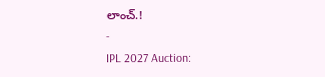లాంచ్.!
-
IPL 2027 Auction: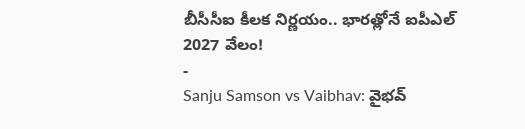బీసీసీఐ కీలక నిర్ణయం.. భారత్లోనే ఐపీఎల్ 2027 వేలం!
-
Sanju Samson vs Vaibhav: వైభవ్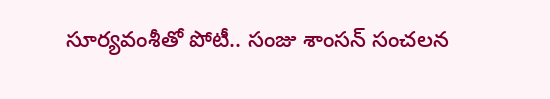సూర్యవంశీతో పోటీ.. సంజు శాంసన్ సంచలన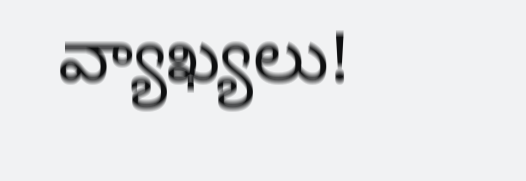వ్యాఖ్యలు!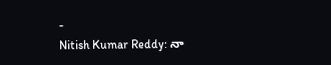-
Nitish Kumar Reddy: నా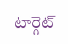టార్గెట్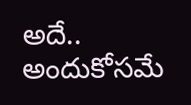అదే.. అందుకోసమే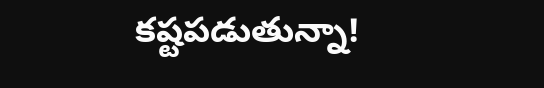కష్టపడుతున్నా!